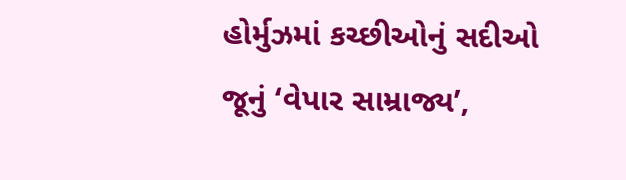હોર્મુઝમાં કચ્છીઓનું સદીઓ જૂનું ‘વેપાર સામ્રાજ્ય’,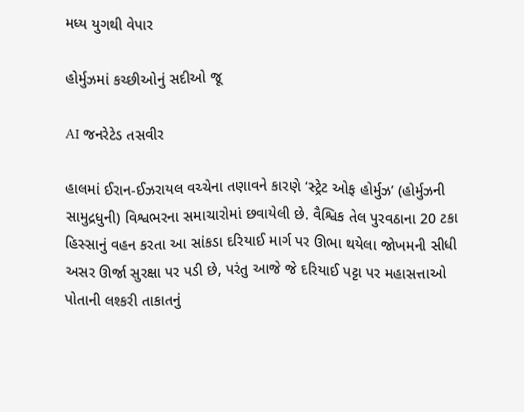મધ્ય યુગથી વેપાર

હોર્મુઝમાં કચ્છીઓનું સદીઓ જૂ

AI જનરેટેડ તસવીર

હાલમાં ઈરાન-ઈઝરાયલ વચ્ચેના તણાવને કારણે ‘સ્ટ્રેટ ઓફ હોર્મુઝ’ (હોર્મુઝની સામુદ્રધુની) વિશ્વભરના સમાચારોમાં છવાયેલી છે. વૈશ્વિક તેલ પુરવઠાના 20 ટકા હિસ્સાનું વહન કરતા આ સાંકડા દરિયાઈ માર્ગ પર ઊભા થયેલા જોખમની સીધી અસર ઊર્જા સુરક્ષા પર પડી છે, પરંતુ આજે જે દરિયાઈ પટ્ટા પર મહાસત્તાઓ પોતાની લશ્કરી તાકાતનું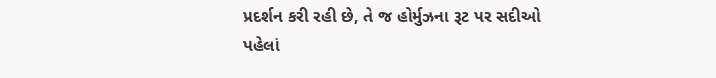પ્રદર્શન કરી રહી છે, તે જ હોર્મુઝના રૂટ પર સદીઓ પહેલાં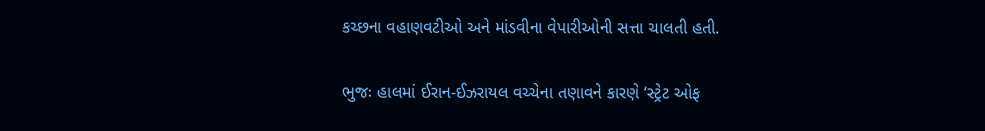કચ્છના વહાણવટીઓ અને માંડવીના વેપારીઓની સત્તા ચાલતી હતી.

ભુજઃ હાલમાં ઈરાન-ઈઝરાયલ વચ્ચેના તણાવને કારણે ‘સ્ટ્રેટ ઓફ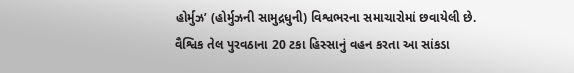હોર્મુઝ’ (હોર્મુઝની સામુદ્રધુની) વિશ્વભરના સમાચારોમાં છવાયેલી છે. વૈશ્વિક તેલ પુરવઠાના 20 ટકા હિસ્સાનું વહન કરતા આ સાંકડા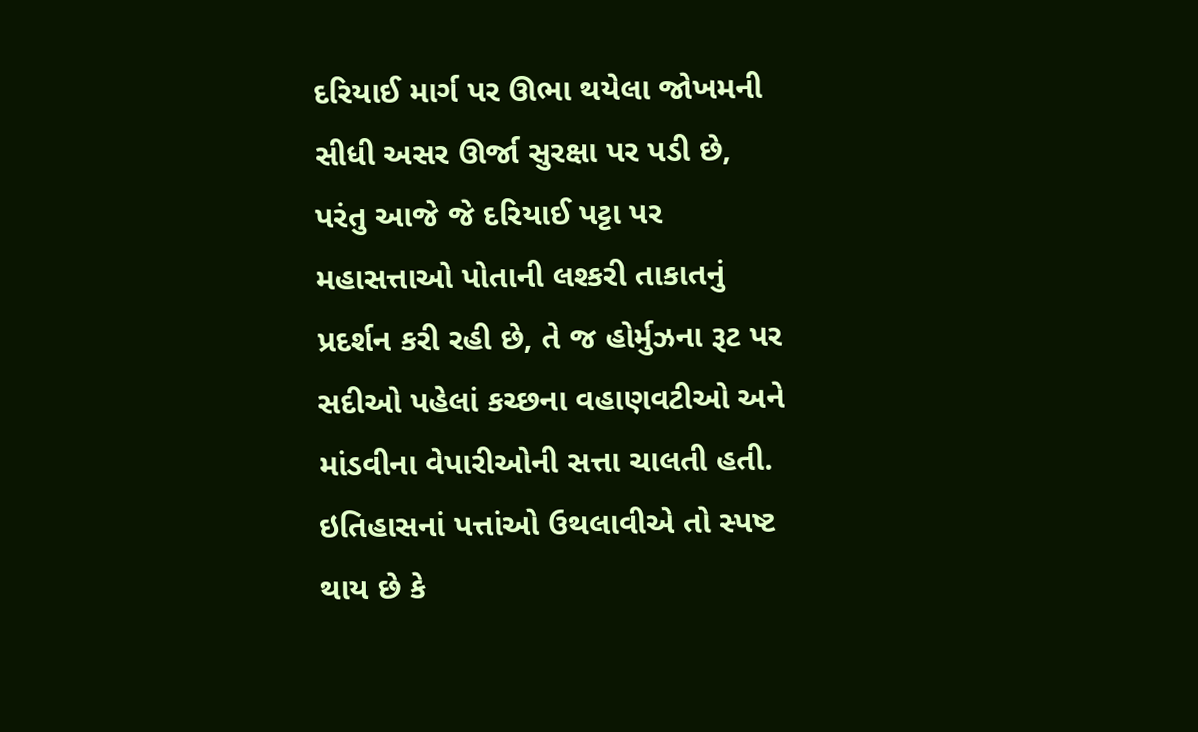દરિયાઈ માર્ગ પર ઊભા થયેલા જોખમની સીધી અસર ઊર્જા સુરક્ષા પર પડી છે, પરંતુ આજે જે દરિયાઈ પટ્ટા પર મહાસત્તાઓ પોતાની લશ્કરી તાકાતનું પ્રદર્શન કરી રહી છે, તે જ હોર્મુઝના રૂટ પર સદીઓ પહેલાં કચ્છના વહાણવટીઓ અને માંડવીના વેપારીઓની સત્તા ચાલતી હતી.
ઇતિહાસનાં પત્તાંઓ ઉથલાવીએ તો સ્પષ્ટ થાય છે કે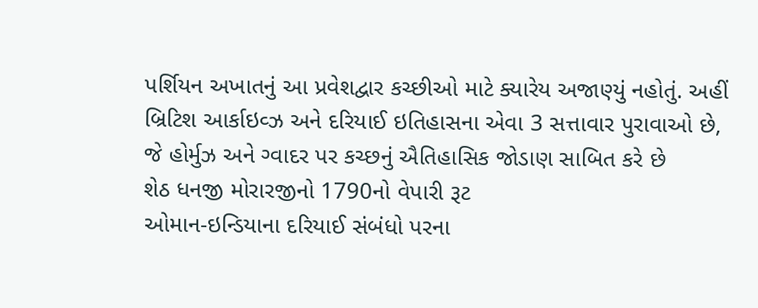પર્શિયન અખાતનું આ પ્રવેશદ્વાર કચ્છીઓ માટે ક્યારેય અજાણ્યું નહોતું. અહીં બ્રિટિશ આર્કાઇવ્ઝ અને દરિયાઈ ઇતિહાસના એવા 3 સત્તાવાર પુરાવાઓ છે, જે હોર્મુઝ અને ગ્વાદર પર કચ્છનું ઐતિહાસિક જોડાણ સાબિત કરે છે
શેઠ ધનજી મોરારજીનો 1790નો વેપારી રૂટ
ઓમાન-ઇન્ડિયાના દરિયાઈ સંબંધો પરના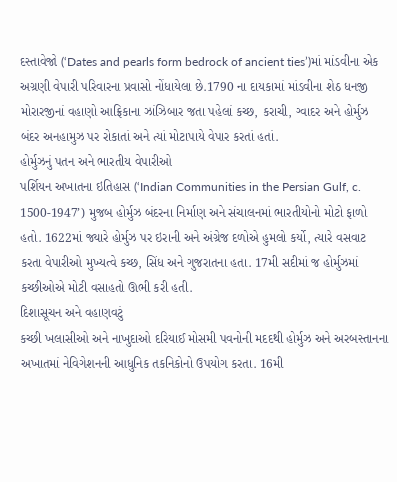દસ્તાવેજો (‘Dates and pearls form bedrock of ancient ties’)માં માંડવીના એક અગ્રણી વેપારી પરિવારના પ્રવાસો નોંધાયેલા છે.1790 ના દાયકામાં માંડવીના શેઠ ધનજી મોરારજીનાં વહાણો આફ્રિકાના ઝાંઝિબાર જતા પહેલાં કચ્છ, કરાચી, ગ્વાદર અને હોર્મુઝ બંદર અનહામુઝ પર રોકાતાં અને ત્યાં મોટાપાયે વેપાર કરતાં હતાં.
હોર્મુઝનું પતન અને ભારતીય વેપારીઓ
પર્શિયન અખાતના ઇતિહાસ (‘Indian Communities in the Persian Gulf, c. 1500-1947’) મુજબ હોર્મુઝ બંદરના નિર્માણ અને સંચાલનમાં ભારતીયોનો મોટો ફાળો હતો. 1622માં જ્યારે હોર્મુઝ પર ઇરાની અને અંગ્રેજ દળોએ હુમલો કર્યો, ત્યારે વસવાટ કરતા વેપારીઓ મુખ્યત્વે કચ્છ, સિંધ અને ગુજરાતના હતા. 17મી સદીમાં જ હોર્મુઝમાં કચ્છીઓએ મોટી વસાહતો ઊભી કરી હતી.
દિશાસૂચન અને વહાણવટું
કચ્છી ખલાસીઓ અને નાખુદાઓ દરિયાઈ મોસમી પવનોની મદદથી હોર્મુઝ અને અરબસ્તાનના અખાતમાં નેવિગેશનની આધુનિક તકનિકોનો ઉપયોગ કરતા. 16મી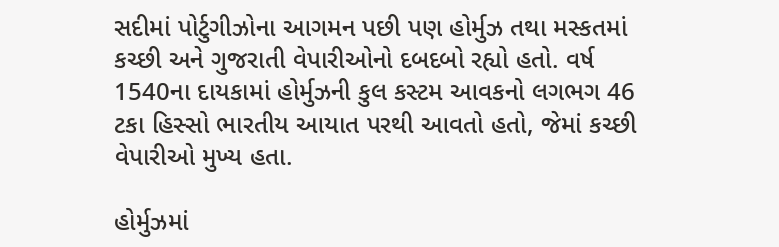સદીમાં પોર્ટુગીઝોના આગમન પછી પણ હોર્મુઝ તથા મસ્કતમાં કચ્છી અને ગુજરાતી વેપારીઓનો દબદબો રહ્યો હતો. વર્ષ 1540ના દાયકામાં હોર્મુઝની કુલ કસ્ટમ આવકનો લગભગ 46 ટકા હિસ્સો ભારતીય આયાત પરથી આવતો હતો, જેમાં કચ્છી વેપારીઓ મુખ્ય હતા.

હોર્મુઝમાં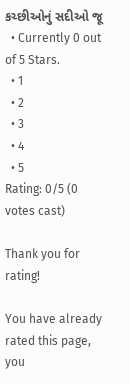કચ્છીઓનું સદીઓ જૂ
  • Currently 0 out of 5 Stars.
  • 1
  • 2
  • 3
  • 4
  • 5
Rating: 0/5 (0 votes cast)

Thank you for rating!

You have already rated this page, you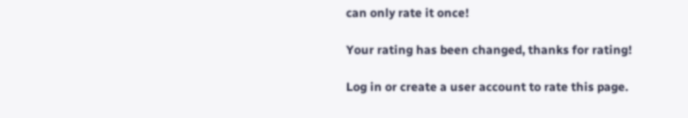can only rate it once!

Your rating has been changed, thanks for rating!

Log in or create a user account to rate this page.